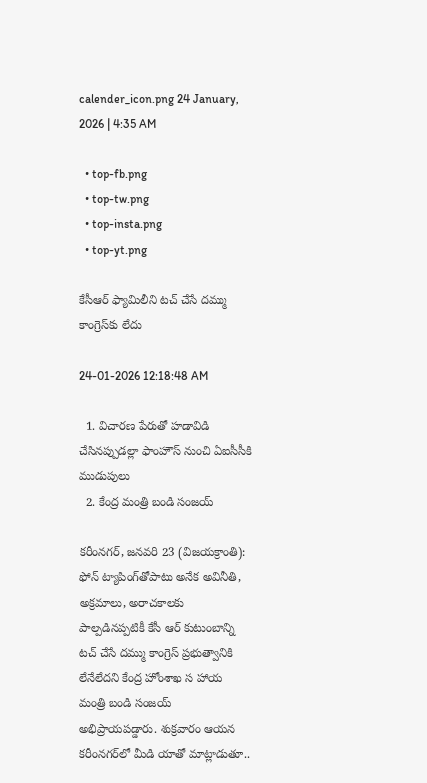calender_icon.png 24 January, 2026 | 4:35 AM

  • top-fb.png
  • top-tw.png
  • top-insta.png
  • top-yt.png

కేసీఆర్ ఫ్యామిలీని టచ్ చేసే దమ్ము కాంగ్రెస్‌కు లేదు

24-01-2026 12:18:48 AM

  1. విచారణ పేరుతో హడావిడి చేసినప్పుడల్లా ఫాంహౌస్ నుంచి ఏఐసీసీకి ముడుపులు
  2. కేంద్ర మంత్రి బండి సంజయ్

కరీంనగర్, జనవరి 23 (విజయక్రాంతి): ఫోన్ ట్యాపింగ్‌తోపాటు అనేక అవినీతి, అక్రమాలు, అరాచకాలకు పాల్పడినప్పటికీ కేసీ ఆర్ కుటుంబాన్ని టచ్ చేసే దమ్ము కాంగ్రెస్ ప్రభుత్వానికి లేనేలేదని కేంద్ర హోంశాఖ స హాయ మంత్రి బండి సంజయ్ అభిప్రాయపడ్డారు. శుక్రవారం ఆయన కరీంనగర్‌లో మీడి యాతో మాట్లాడుతూ..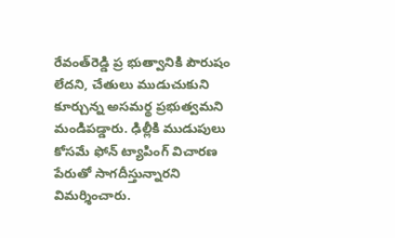రేవంత్‌రెడ్డి ప్ర భుత్వానికి పౌరుషం లేదని, చేతులు ముడుచుకుని కూర్చున్న అసమర్థ ప్రభుత్వమని మండిపడ్డారు. ఢిల్లీకి ముడుపులు కోసమే ఫోన్ ట్యాపింగ్ విచారణ పేరుతో సాగదీస్తున్నారని విమర్శించారు.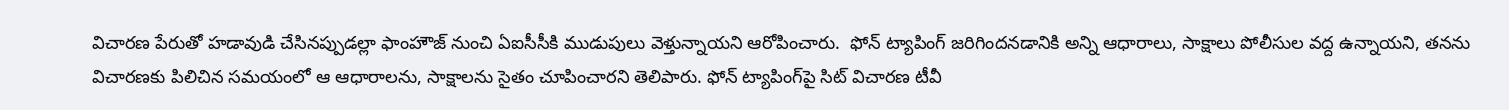విచారణ పేరుతో హడావుడి చేసినప్పుడల్లా ఫాంహౌజ్ నుంచి ఏఐసీసీకి ముడుపులు వెళ్తున్నాయని ఆరోపించారు.  ఫోన్ ట్యాపింగ్ జరిగిందనడానికి అన్ని ఆధారాలు, సాక్షాలు పోలీసుల వద్ద ఉన్నాయని, తనను విచారణకు పిలిచిన సమయంలో ఆ ఆధారాలను, సాక్షాలను సైతం చూపించారని తెలిపారు. ఫోన్ ట్యాపింగ్‌పై సిట్ విచారణ టీవీ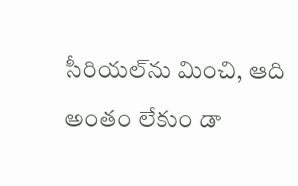సీరియల్‌ను మించి, ఆది అంతం లేకుం డా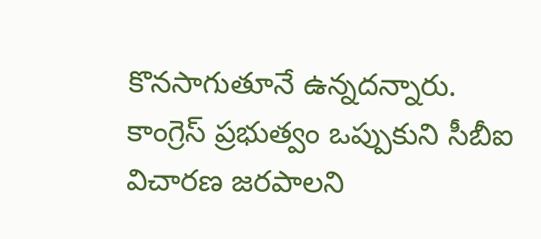కొనసాగుతూనే ఉన్నదన్నారు. కాంగ్రెస్ ప్రభుత్వం ఒప్పుకుని సీబీఐ విచారణ జరపాలని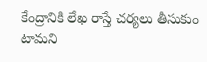కేంద్రానికి లేఖ రాస్తే చర్యలు తీసుకుం టామని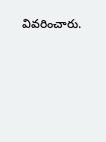వివరించారు.